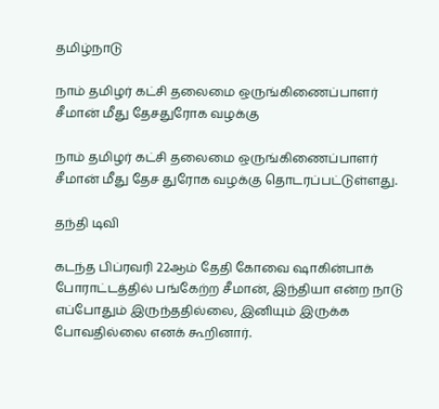தமிழ்நாடு

நாம் தமிழர் கட்சி தலைமை ஒருங்கிணைப்பாளர் சீமான் மீது தேசதுரோக வழக்கு

நாம் தமிழர் கட்சி தலைமை ஒருங்கிணைப்பாளர் சீமான் மீது தேச துரோக வழக்கு தொடரப்பட்டுள்ளது.

தந்தி டிவி

கடந்த பிப்ரவரி 22ஆம் தேதி கோவை ஷாகின்பாக் போராட்டத்தில் பங்கேற்ற சீமான், இந்தியா என்ற நாடு எப்போதும் இருந்ததில்லை, இனியும் இருக்க போவதில்லை எனக் கூறினார்.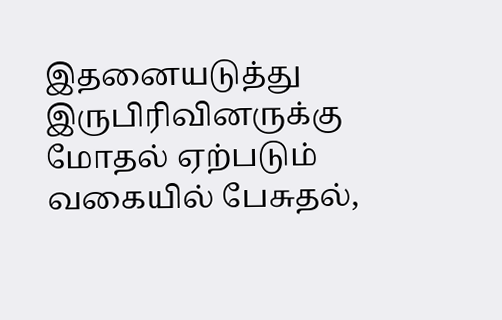இதனையடுத்து இருபிரிவினருக்கு மோதல் ஏற்படும் வகையில் பேசுதல்,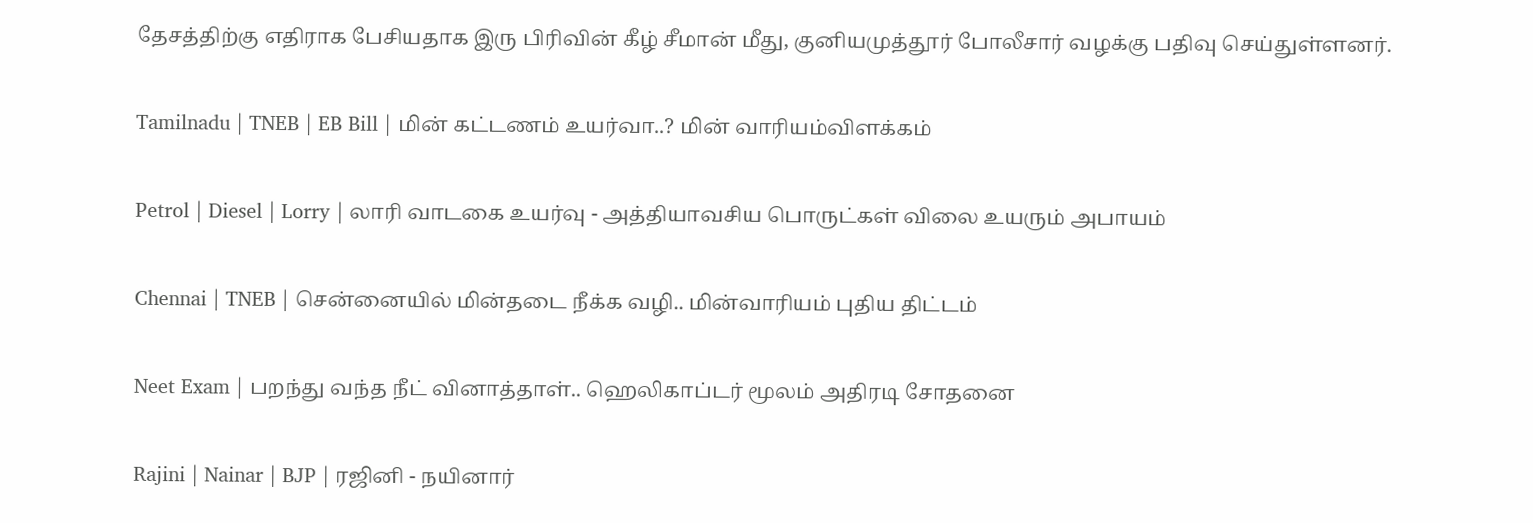தேசத்திற்கு எதிராக பேசியதாக இரு பிரிவின் கீழ் சீமான் மீது, குனியமுத்தூர் போலீசார் வழக்கு பதிவு செய்துள்ளனர்.

Tamilnadu | TNEB | EB Bill | மின் கட்டணம் உயர்வா..? மின் வாரியம்விளக்கம்

Petrol | Diesel | Lorry | லாரி வாடகை உயர்வு - அத்தியாவசிய பொருட்கள் விலை உயரும் அபாயம்

Chennai | TNEB | சென்னையில் மின்தடை நீக்க வழி.. மின்வாரியம் புதிய திட்டம்

Neet Exam | பறந்து வந்த நீட் வினாத்தாள்.. ஹெலிகாப்டர் மூலம் அதிரடி சோதனை

Rajini | Nainar | BJP | ரஜினி - நயினார்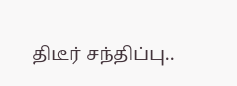திடீர் சந்திப்பு..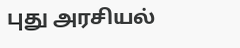புது அரசியல்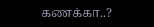கணக்கா..?